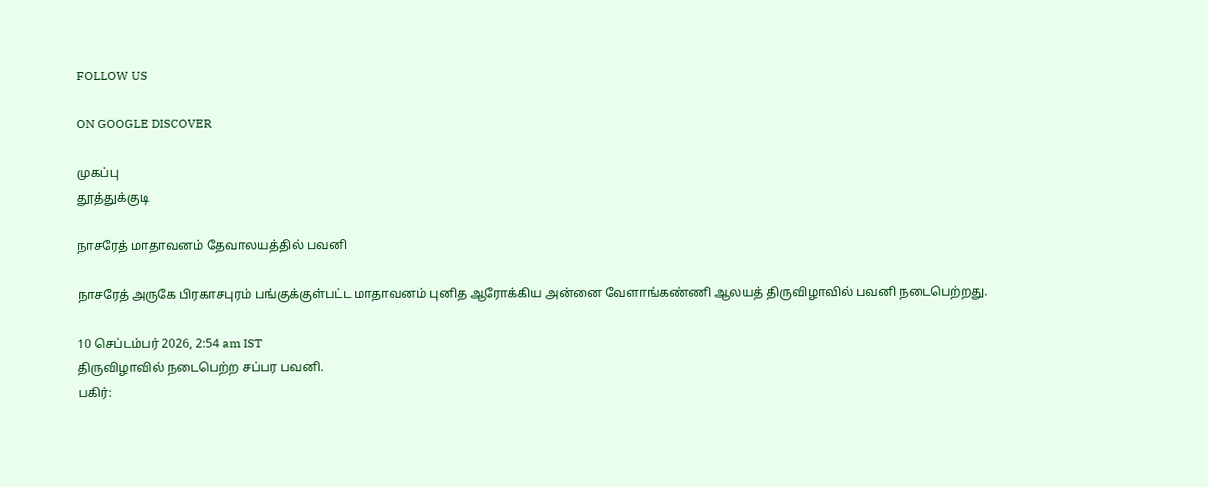FOLLOW US

ON GOOGLE DISCOVER

முகப்பு
தூத்துக்குடி

நாசரேத் மாதாவனம் தேவாலயத்தில் பவனி

நாசரேத் அருகே பிரகாசபுரம் பங்குக்குள்பட்ட மாதாவனம் புனித ஆரோக்கிய அன்னை வேளாங்கண்ணி ஆலயத் திருவிழாவில் பவனி நடைபெற்றது.

10 செப்டம்பர் 2026, 2:54 am IST
திருவிழாவில் நடைபெற்ற சப்பர பவனி.
பகிர்: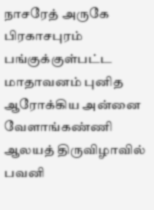நாசரேத் அருகே பிரகாசபுரம் பங்குக்குள்பட்ட மாதாவனம் புனித ஆரோக்கிய அன்னை வேளாங்கண்ணி ஆலயத் திருவிழாவில் பவனி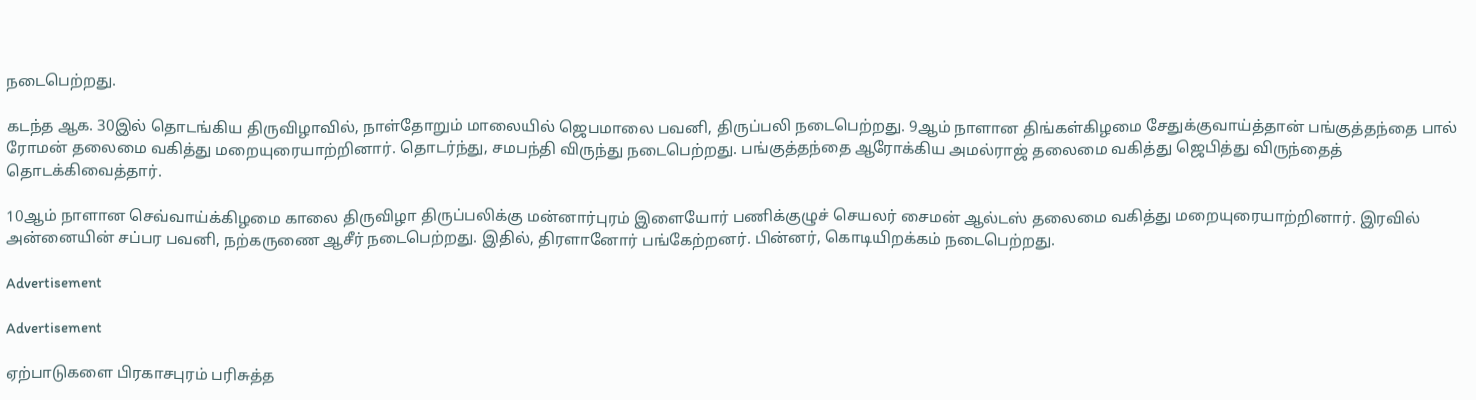நடைபெற்றது.

கடந்த ஆக. 30இல் தொடங்கிய திருவிழாவில், நாள்தோறும் மாலையில் ஜெபமாலை பவனி, திருப்பலி நடைபெற்றது. 9ஆம் நாளான திங்கள்கிழமை சேதுக்குவாய்த்தான் பங்குத்தந்தை பால் ரோமன் தலைமை வகித்து மறையுரையாற்றினார். தொடர்ந்து, சமபந்தி விருந்து நடைபெற்றது. பங்குத்தந்தை ஆரோக்கிய அமல்ராஜ் தலைமை வகித்து ஜெபித்து விருந்தைத் தொடக்கிவைத்தார்.

10ஆம் நாளான செவ்வாய்க்கிழமை காலை திருவிழா திருப்பலிக்கு மன்னார்புரம் இளையோர் பணிக்குழுச் செயலர் சைமன் ஆல்டஸ் தலைமை வகித்து மறையுரையாற்றினார். இரவில் அன்னையின் சப்பர பவனி, நற்கருணை ஆசீர் நடைபெற்றது. இதில், திரளானோர் பங்கேற்றனர். பின்னர், கொடியிறக்கம் நடைபெற்றது.

Advertisement

Advertisement

ஏற்பாடுகளை பிரகாசபுரம் பரிசுத்த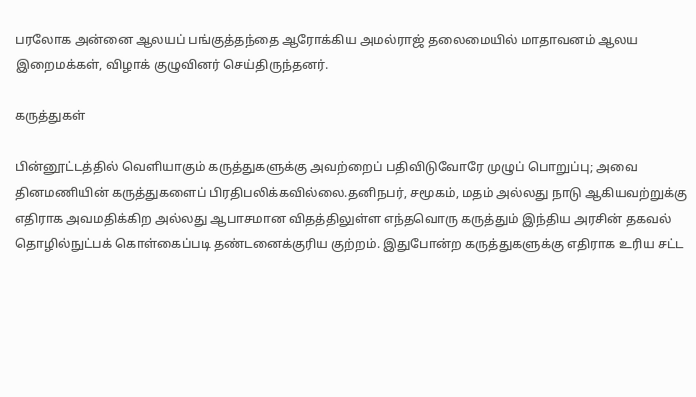பரலோக அன்னை ஆலயப் பங்குத்தந்தை ஆரோக்கிய அமல்ராஜ் தலைமையில் மாதாவனம் ஆலய இறைமக்கள், விழாக் குழுவினர் செய்திருந்தனர்.

கருத்துகள்

பின்னூட்டத்தில் வெளியாகும் கருத்துகளுக்கு அவற்றைப் பதிவிடுவோரே முழுப் பொறுப்பு; அவை தினமணியின் கருத்துகளைப் பிரதிபலிக்கவில்லை.தனிநபர், சமூகம், மதம் அல்லது நாடு ஆகியவற்றுக்கு எதிராக அவமதிக்கிற அல்லது ஆபாசமான விதத்திலுள்ள எந்தவொரு கருத்தும் இந்திய அரசின் தகவல் தொழில்நுட்பக் கொள்கைப்படி தண்டனைக்குரிய குற்றம். இதுபோன்ற கருத்துகளுக்கு எதிராக உரிய சட்ட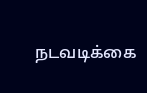நடவடிக்கை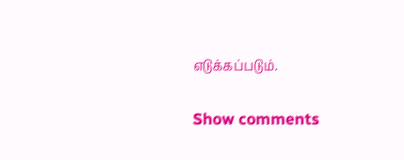எடுக்கப்படும்.

Show comments